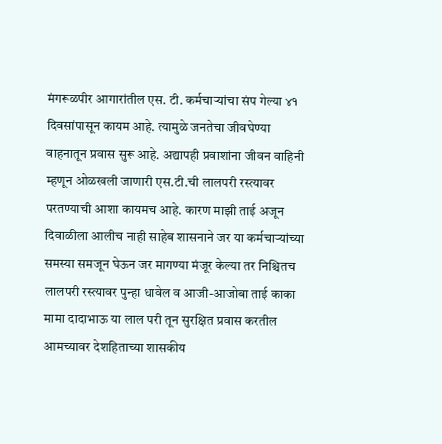मंगरूळपीर आगारांतील एस. टी. कर्मचाऱ्यांचा संप गेल्या ४१ दिवसांपासून कायम आहे. त्यामुळे जनतेचा जीवघेण्या वाहनातून प्रवास सुरू आहे. अद्यापही प्रवाशांना जीवन वाहिनी म्हणून ओळखली जाणारी एस.टी.ची लालपरी रस्त्यावर परतण्याची आशा कायमच आहे. कारण माझी ताई अजून दिवाळीला आलीच नाही साहेब शासनाने जर या कर्मचाऱ्यांच्या समस्या समजून घेऊन जर मागण्या मंजूर केल्या तर निश्चितच लालपरी रस्त्यावर पुन्हा धावेल व आजी-आजोबा ताई काका मामा दादाभाऊ या लाल परी तून सुरक्षित प्रवास करतील
आमच्यावर देशहिताच्या शासकीय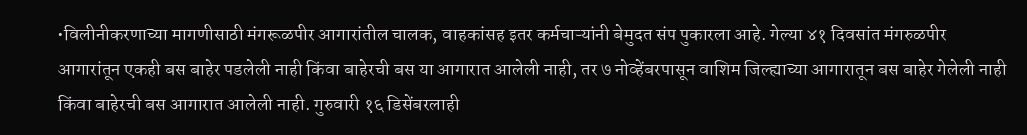•विलीनीकरणाच्या मागणीसाठी मंगरूळपीर आगारांतील चालक, वाहकांसह इतर कर्मचाऱ्यांनी बेमुदत संप पुकारला आहे. गेल्या ४१ दिवसांत मंगरुळपीर आगारांतून एकही बस बाहेर पडलेली नाही किंवा बाहेरची बस या आगारात आलेली नाही, तर ७ नोव्हेंबरपासून वाशिम जिल्ह्याच्या आगारातून बस बाहेर गेलेली नाही किंवा बाहेरची बस आगारात आलेली नाही. गुरुवारी १६ डिसेंबरलाही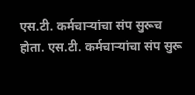एस.टी. कर्मचाऱ्यांचा संप सुरूच होता. एस.टी. कर्मचाऱ्यांचा संप सुरू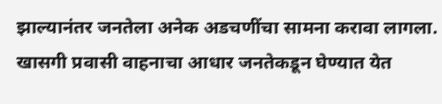झाल्यानंतर जनतेला अनेक अडचणींचा सामना करावा लागला. खासगी प्रवासी वाहनाचा आधार जनतेकडून घेण्यात येत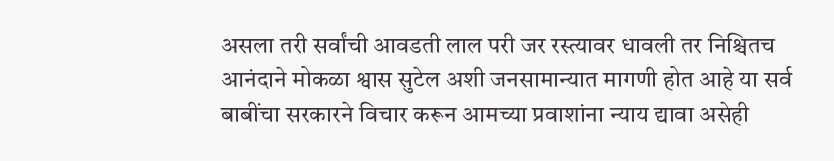असला तरी सर्वांची आवडती लाल परी जर रस्त्यावर धावली तर निश्चितच आनंदाने मोकळा श्वास सुटेल अशी जनसामान्यात मागणी होत आहे या सर्व बाबींचा सरकारने विचार करून आमच्या प्रवाशांना न्याय द्यावा असेही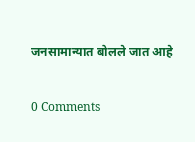जनसामान्यात बोलले जात आहे

0 Comments